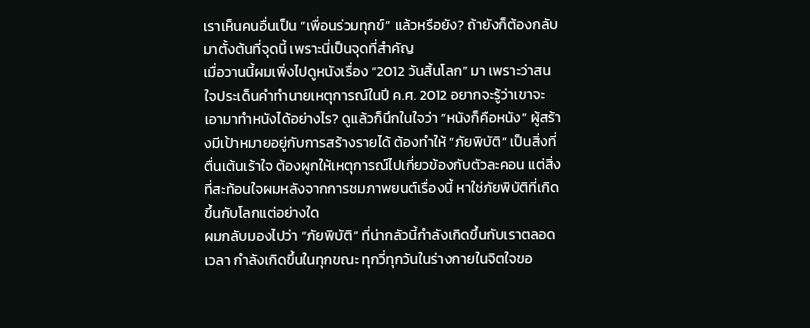เราเห็นคนอื่นเป็น “เพื่อนร่วมทุกข์” แล้วหรือยัง? ถ้ายังก็ต้องกลับมาตั้งต้นที่จุดนี้ เพราะนี่เป็นจุดที่สำคัญ
เมื่อวานนี้ผมเพิ่งไปดูหนังเรื่อง “2012 วันสิ้นโลก” มา เพราะว่าสนใจประเด็นคำทำนายเหตุการณ์ในปี ค.ศ. 2012 อยากจะรู้ว่าเขาจะเอามาทำหนังได้อย่างไร? ดูแล้วก็นึกในใจว่า “หนังก็คือหนัง” ผู้สร้างมีเป้าหมายอยู่กับการสร้างรายได้ ต้องทำให้ “ภัยพิบัติ” เป็นสิ่งที่ตื่นเต้นเร้าใจ ต้องผูกให้เหตุการณ์ไปเกี่ยวข้องกับตัวละคอน แต่สิ่งที่สะท้อนใจผมหลังจากการชมภาพยนต์เรื่องนี้ หาใช่ภัยพิบัติที่เกิดขึ้นกับโลกแต่อย่างใด
ผมกลับมองไปว่า “ภัยพิบัติ” ที่น่ากลัวนี้กำลังเกิดขึ้นกับเราตลอดเวลา กำลังเกิดขึ้นในทุกขณะ ทุกวี่ทุกวันในร่างกายในจิตใจขอ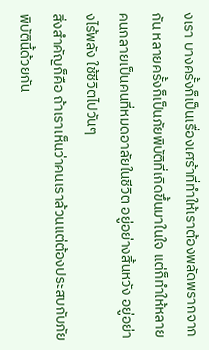งเรา บางครั้งก็เป็นเรื่องเศร้าที่ทำให้เราต้องพลัดพรากจากกัน หลายครั้งก็เป็นภัยพิบัติที่เกิดขึ้นมาในใจ แต่ก็ทำให้หลายคนกลายเป็นคนที่หมดอาลัยในชีวิต อยู่อย่างสิ้นหวัง อยู่อย่างไร้พลัง ใช้ชีวิตไปวันๆ
สิ่งสำคัญก็คือ ถ้าเราเห็นว่าคนเราล้วนแต่ต้องประสบกับภัยพิบัตินี้ด้วยกัน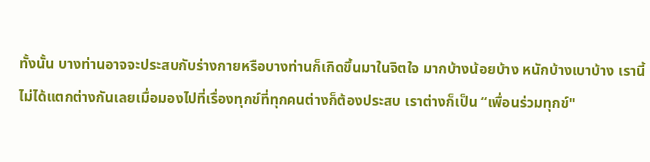ทั้งนั้น บางท่านอาจจะประสบกับร่างกายหรือบางท่านก็เกิดขึ้นมาในจิตใจ มากบ้างน้อยบ้าง หนักบ้างเบาบ้าง เรานี้ไม่ได้แตกต่างกันเลยเมื่อมองไปที่เรื่องทุกข์ที่ทุกคนต่างก็ต้องประสบ เราต่างก็เป็น “เพื่อนร่วมทุกข์"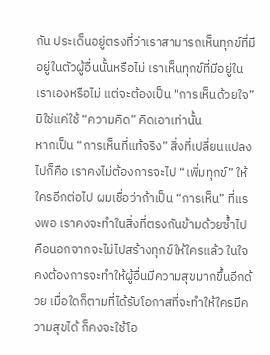กัน ประเด็นอยู่ตรงที่ว่าเราสามารถเห็นทุกข์ที่มีอยู่ในตัวผู้อื่นนั้นหรือไม่ เราเห็นทุกข์ที่มีอยู่ในเราเองหรือไม่ แต่จะต้องเป็น "การเห็นด้วยใจ” มิใช่แค่ใช้ “ความคิด” คิดเอาเท่านั้น
หากเป็น “การเห็นที่แท้จริง” สิ่งที่เปลี่ยนแปลงไปก็คือ เราคงไม่ต้องการจะไป “เพิ่มทุกข์” ให้ใครอีกต่อไป ผมเชื่อว่าถ้าเป็น “การเห็น” ที่แรงพอ เราคงจะทำในสิ่งที่ตรงกันข้ามด้วยซ้ำไป คือนอกจากจะไม่ไปสร้างทุกข์ให้ใครแล้ว ในใจคงต้องการจะทำให้ผู้อื่นมีความสุขมากขึ้นอีกด้วย เมื่อใดก็ตามที่ได้รับโอกาสที่จะทำให้ใครมีความสุขได้ ก็คงจะใช้โอ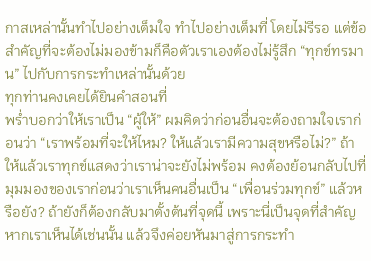กาสเหล่านั้นทำไปอย่างเต็มใจ ทำไปอย่างเต็มที่ โดยไม่รีรอ แต่ข้อสำคัญที่จะต้องไม่มองข้ามก็คือตัวเราเองต้องไม่รู้สึก “ทุกข์ทรมาน” ไปกับการกระทำเหล่านั้นด้วย
ทุกท่านคงเคยได้ยินคำสอนที่
พร่ำบอกว่าให้เราเป็น “ผู้ให้” ผมคิดว่าก่อนอื่นจะต้องถามใจเราก่อนว่า “เราพร้อมที่จะให้ไหม? ให้แล้วเรามีความสุขหรือไม่?” ถ้าให้แล้วเราทุกข์แสดงว่าเราน่าจะยังไม่พร้อม คงต้องย้อนกลับไปที่มุมมองของเราก่อนว่าเราเห็นคนอื่นเป็น “เพื่อนร่วมทุกข์” แล้วหรือยัง? ถ้ายังก็ต้องกลับมาตั้งต้นที่จุดนี้ เพราะนี่เป็นจุดที่สำคัญ หากเราเห็นได้เช่นนั้น แล้วจึงค่อยหันมาสู่การกระทำ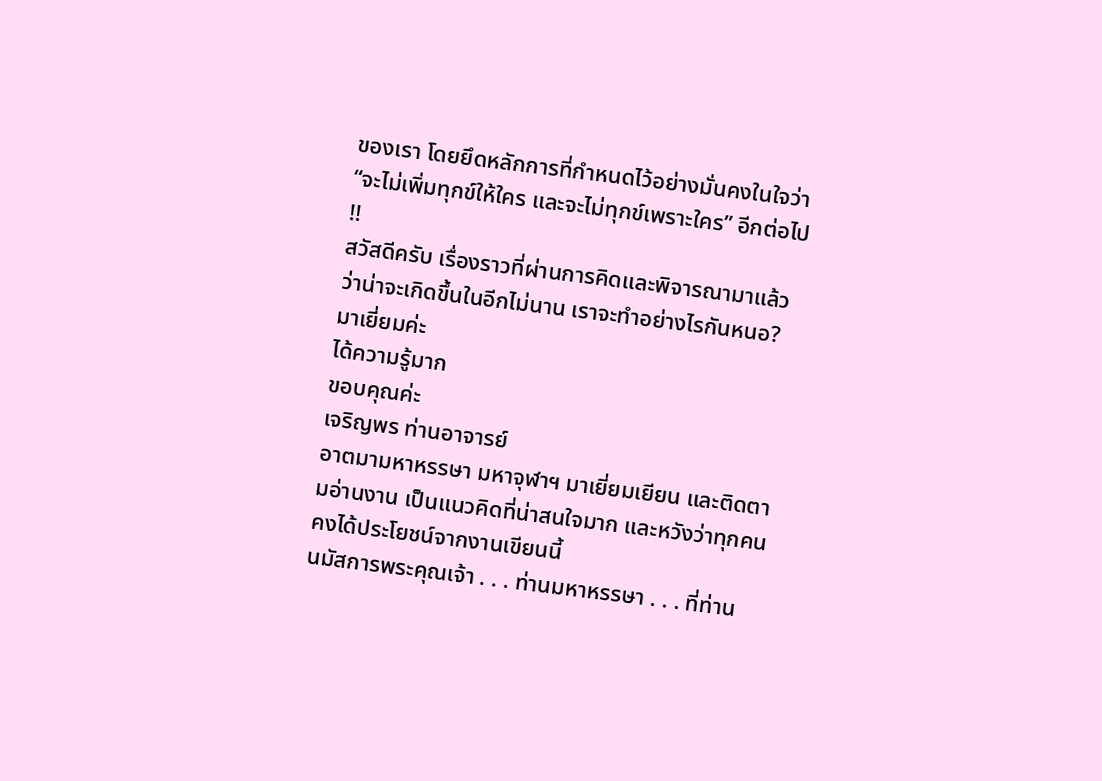ของเรา โดยยึดหลักการที่กำหนดไว้อย่างมั่นคงในใจว่า “จะไม่เพิ่มทุกข์ให้ใคร และจะไม่ทุกข์เพราะใคร” อีกต่อไป !!
สวัสดีครับ เรื่องราวที่ผ่านการคิดและพิจารณามาแล้วว่าน่าจะเกิดขึ้นในอีกไม่นาน เราจะทำอย่างไรกันหนอ?
มาเยี่ยมค่ะ
ได้ความรู้มาก
ขอบคุณค่ะ
เจริญพร ท่านอาจารย์
อาตมามหาหรรษา มหาจุฬาฯ มาเยี่ยมเยียน และติดตามอ่านงาน เป็นแนวคิดที่น่าสนใจมาก และหวังว่าทุกคนคงได้ประโยชน์จากงานเขียนนี้
นมัสการพระคุณเจ้า . . . ท่านมหาหรรษา . . . ที่ท่าน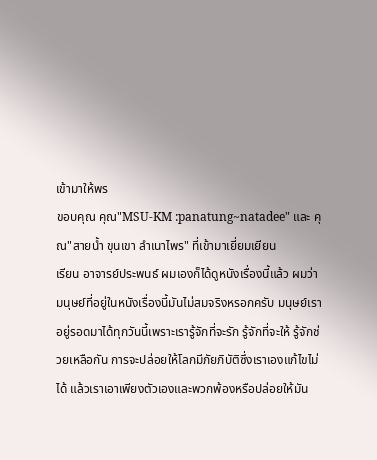เข้ามาให้พร
ขอบคุณ คุณ"MSU-KM :panatung~natadee" และ คุณ"สายน้ำ ขุนเขา ลำเนาไพร" ที่เข้ามาเยี่ยมเยียน
เรียน อาจารย์ประพนธ์ ผมเองก็ได้ดูหนังเรื่องนี้แล้ว ผมว่ามนุษย์ที่อยู่ในหนังเรื่องนี้มันไม่สมจริงหรอกครับ มนุษย์เราอยู่รอดมาได้ทุกวันนี้เพราะเรารู้จักที่จะรัก รู้จักที่จะให้ รู้จักช่วยเหลือกัน การจะปล่อยให้โลกมีภัยภิบัติซึ่งเราเองแก้ไขไม่ได้ แล้วเราเอาเพียงตัวเองและพวกพ้องหรือปล่อยให้มัน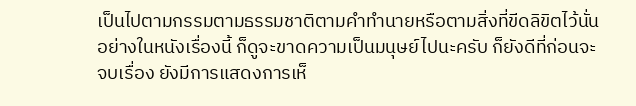เป็นไปตามกรรมตามธรรมชาติตามคำทำนายหรือตามสิ่งที่ขีดลิขิตไว้นั่นอย่างในหนังเรื่องนี้ ก็ดูจะขาดความเป็นมนุษย์ไปนะครับ ก็ยังดีที่ก่อนจะจบเรื่อง ยังมีการแสดงการเห็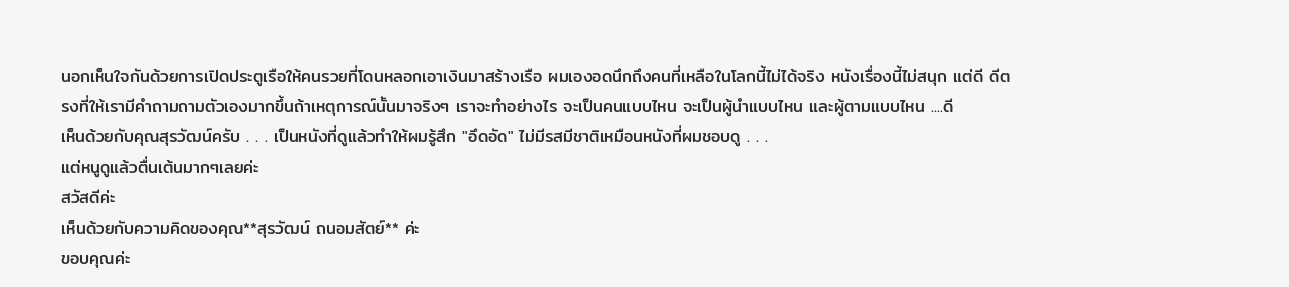นอกเห็นใจกันด้วยการเปิดประตูเรือให้คนรวยที่โดนหลอกเอาเงินมาสร้างเรือ ผมเองอดนึกถึงคนที่เหลือในโลกนี้ไม่ได้จริง หนังเรื่องนี้ไม่สนุก แต่ดี ดีตรงที่ให้เรามีคำถามถามตัวเองมากขึ้นถ้าเหตุการณ์นั้นมาจริงๆ เราจะทำอย่างไร จะเป็นคนแบบไหน จะเป็นผู้นำแบบไหน และผู้ตามแบบไหน ....ดี
เห็นด้วยกับคุณสุรวัฒน์ครับ . . . เป็นหนังที่ดูแล้วทำให้ผมรู้สึก "อึดอัด" ไม่มีรสมีชาติเหมือนหนังที่ผมชอบดู . . .
แต่หนูดูแล้วตื่นเต้นมากๆเลยค่ะ
สวัสดีค่ะ
เห็นด้วยกับความคิดของคุณ**สุรวัฒน์ ถนอมสัตย์** ค่ะ
ขอบคุณค่ะ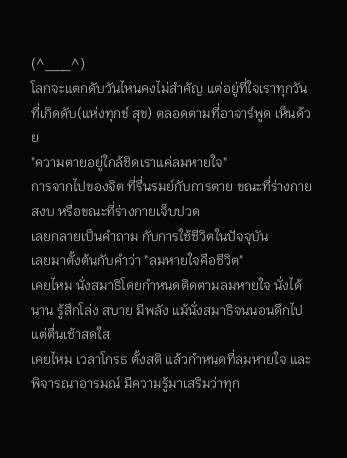(^___^)
โลกจะแตกดับวันไหนคงไม่สำคัญ แต่อยู่ที่ใจเราทุกวันที่เกิดดับ(แห่งทุกข์ สุข) ตลอดตามที่อาจาร์พูด เห็นด้วย
"ความตายอยู่ใกล้ชิดเราแค่ลมหายใจ"
การจากไปของจิต ที่รื่นรมย์กับการตาย ขณะที่ร่างกายสงบ หรือขณะที่ร่างกายเจ็บปวด
เลยกลายเป็นคำถาม กับการใช้ชีวิตในปัจจุบัน
เลยมาตั้งต้นกับคำว่า "ลมหายใจคือชีวิต"
เคยไหม นั่งสมาธิโดยกำหนดติดตามลมหายใจ นั่งได้นาน รู้สึกโล่ง สบาย มีพลัง แม้นั่งสมาธิจนนอนดึกไป แต่ตื่นเช้าสดใส
เคยไหม เวลาโกรธ ตั้งสติ แล้วกำหนดที่ลมหายใจ และพิจารณาอารมณ์ มีความรู้มาเสริมว่าทุก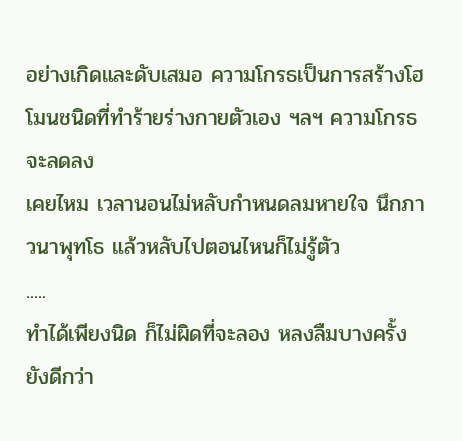อย่างเกิดและดับเสมอ ความโกรธเป็นการสร้างโฮโมนชนิดที่ทำร้ายร่างกายตัวเอง ฯลฯ ความโกรธจะลดลง
เคยไหม เวลานอนไม่หลับกำหนดลมหายใจ นึกภาวนาพุทโธ แล้วหลับไปตอนไหนก็ไม่รู้ตัว
.....
ทำได้เพียงนิด ก็ไม่ผิดที่จะลอง หลงลืมบางครั้ง ยังดีกว่า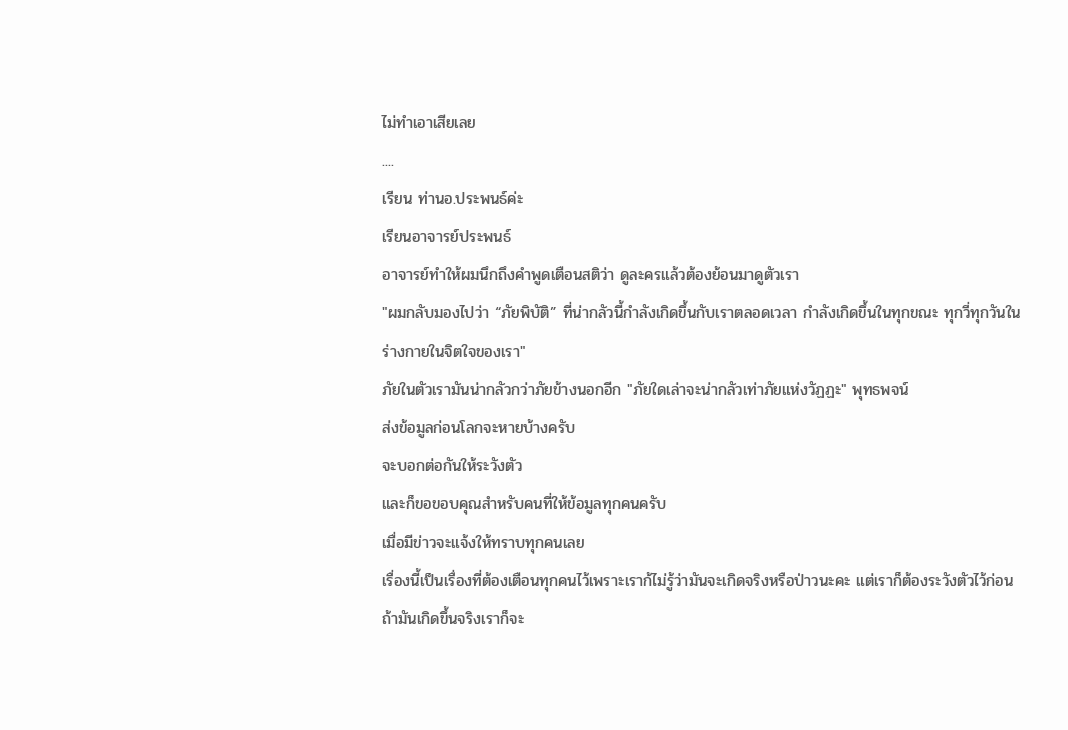ไม่ทำเอาเสียเลย
....
เรียน ท่านอ.ประพนธ์ค่ะ
เรียนอาจารย์ประพนธ์
อาจารย์ทำให้ผมนึกถึงคำพูดเตือนสติว่า ดูละครแล้วต้องย้อนมาดูตัวเรา
"ผมกลับมองไปว่า “ภัยพิบัติ” ที่น่ากลัวนี้กำลังเกิดขึ้นกับเราตลอดเวลา กำลังเกิดขึ้นในทุกขณะ ทุกวี่ทุกวันในร่างกายในจิตใจของเรา"
ภัยในตัวเรามันน่ากลัวกว่าภัยข้างนอกอีก "ภัยใดเล่าจะน่ากลัวเท่าภัยแห่งวัฏฏะ" พุทธพจน์
ส่งข้อมูลก่อนโลกจะหายบ้างครับ
จะบอกต่อกันให้ระวังตัว
และก็ขอขอบคุณสำหรับคนที่ให้ข้อมูลทุกคนครับ
เมื่อมีข่าวจะแจ้งให้ทราบทุกคนเลย
เรื่องนี้เป็นเรื่องที่ต้องเตือนทุกคนไว้เพราะเราก้ไม่รู้ว่ามันจะเกิดจริงหรือป่าวนะคะ แต่เราก็ต้องระวังตัวไว้ก่อน ถ้ามันเกิดขึ้นจริงเราก็จะ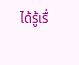ได้รู้เรื่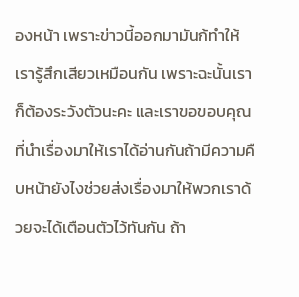องหน้า เพราะข่าวนี้ออกมามันก้ทำให้เรารู้สึกเสียวเหมือนกัน เพราะฉะนั้นเราก็ต้องระวังตัวนะคะ และเราขอขอบคุณที่นำเรื่องมาให้เราได้อ่านกันถ้ามีความคืบหน้ายังไงช่วยส่งเรื่องมาให้พวกเราด้วยจะได้เตือนตัวไว้ทันกัน ถ้า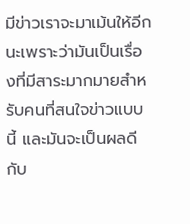มีข่าวเราจะมาเม้นให้อีกนะเพราะว่ามันเป็นเรื่องที่มีสาระมากมายสำหรับคนที่สนใจข่าวแบบนี้ และมันจะเป็นผลดีกับ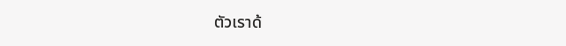ตัวเราด้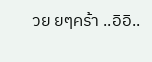วย ยๆคร้า ..อิอิ..